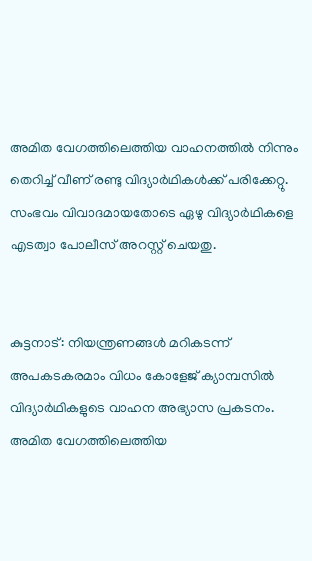അമിത വേഗത്തിലെത്തിയ വാഹനത്തില്‍ നിന്നും തെറിച്ച് വീണ് രണ്ടു വിദ്യാര്‍ഥികള്‍ക്ക് പരിക്കേറ്റു. സംഭവം വിവാദമായതോടെ ഏഴു വിദ്യാര്‍ഥികളെ എടത്വാ പോലീസ് അറസ്റ്റ് ചെയതു.


കുട്ടനാട്: നിയന്ത്രണങ്ങള്‍ മറികടന്ന് അപകടകരമാം വിധം കോളേജ് ക്യാമ്പസില്‍ വിദ്യാര്‍ഥികളുടെ വാഹന അഭ്യാസ പ്രകടനം. അമിത വേഗത്തിലെത്തിയ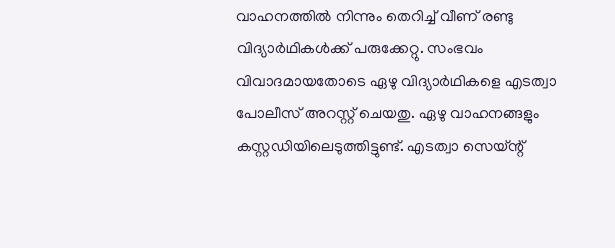വാഹനത്തില്‍ നിന്നും തെറിച്ച് വീണ് രണ്ടു വിദ്യാര്‍ഥികള്‍ക്ക് പരുക്കേറ്റു. സംഭവം വിവാദമായതോടെ ഏഴു വിദ്യാര്‍ഥികളെ എടത്വാ പോലീസ് അറസ്റ്റ് ചെയതു. ഏഴു വാഹനങ്ങളും കസ്റ്റഡിയിലെടുത്തിട്ടുണ്ട്. എടത്വാ സെയ്ന്റ്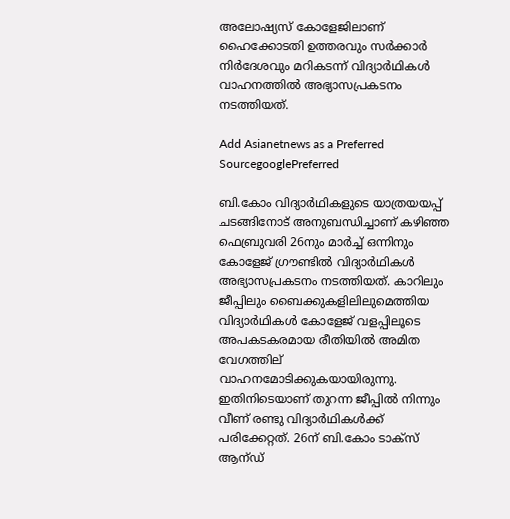അലോഷ്യസ് കോളേജിലാണ് ഹൈക്കോടതി ഉത്തരവും സര്‍ക്കാര്‍ നിര്‍ദേശവും മറികടന്ന് വിദ്യാര്‍ഥികള്‍ വാഹനത്തില്‍ അഭ്യാസപ്രകടനം നടത്തിയത്.

Add Asianetnews as a Preferred SourcegooglePreferred

ബി.കോം വിദ്യാര്‍ഥികളുടെ യാത്രയയപ്പ് ചടങ്ങിനോട് അനുബന്ധിച്ചാണ് കഴിഞ്ഞ ഫെബ്രുവരി 26നും മാര്‍ച്ച് ഒന്നിനും കോളേജ് ഗ്രൗണ്ടില്‍ വിദ്യാര്‍ഥികള്‍ അഭ്യാസപ്രകടനം നടത്തിയത്. കാറിലും ജീപ്പിലും ബൈക്കുകളിലിലുമെത്തിയ വിദ്യാര്‍ഥികള്‍ കോളേജ് വളപ്പിലൂടെ അപകടകരമായ രീതിയില്‍ അമിത വേഗത്തില് വാഹനമോടിക്കുകയായിരുന്നു. ഇതിനിടെയാണ് തുറന്ന ജീപ്പില്‍ നിന്നും വീണ് രണ്ടു വിദ്യാര്‍ഥികള്‍ക്ക് പരിക്കേറ്റത്. 26ന് ബി.കോം ടാക്‌സ് ആന്ഡ്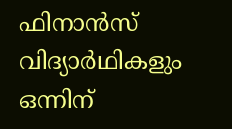ഫിനാന്‍സ് വിദ്യാര്‍ഥികളും ഒന്നിന്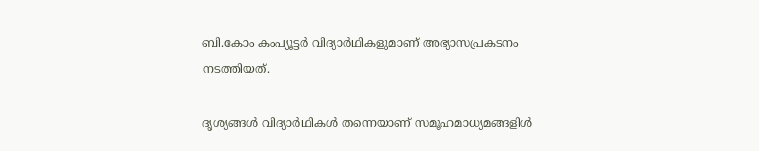ബി.കോം കംപ്യൂട്ടര്‍ വിദ്യാര്‍ഥികളുമാണ് അഭ്യാസപ്രകടനം നടത്തിയത്.

ദൃശ്യങ്ങള്‍ വിദ്യാര്‍ഥികള്‍ തന്നെയാണ് സമൂഹമാധ്യമങ്ങളിള്‍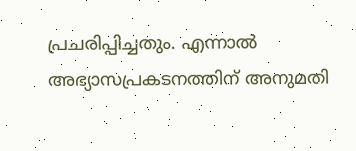പ്രചരിപ്പിച്ചതും. എന്നാല്‍ അഭ്യാസപ്രകടനത്തിന് അനുമതി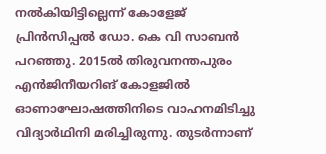നല്‍കിയിട്ടില്ലെന്ന് കോളേജ് പ്രിന്‍സിപ്പല്‍ ഡോ. കെ വി സാബന്‍ പറഞ്ഞു. 2015ല്‍ തിരുവനന്തപുരം എന്‍ജിനീയറിങ് കോളജില്‍ ഓണാഘോഷത്തിനിടെ വാഹനമിടിച്ചു വിദ്യാര്‍ഥിനി മരിച്ചിരുന്നു. തുടര്‍ന്നാണ്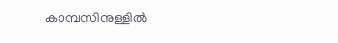കാമ്പസിനുള്ളില്‍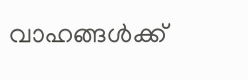വാഹങ്ങള്‍ക്ക്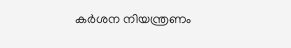കര്‍ശന നിയന്ത്രണം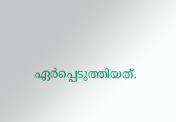ഏര്‍പ്പെടുത്തിയത്.